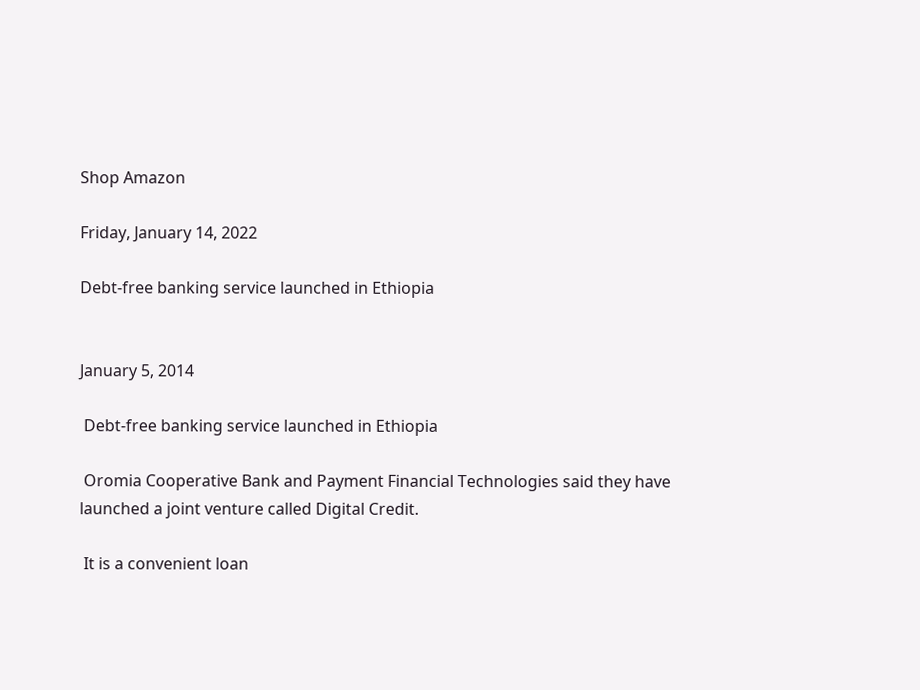Shop Amazon

Friday, January 14, 2022

Debt-free banking service launched in Ethiopia


January 5, 2014

 Debt-free banking service launched in Ethiopia

 Oromia Cooperative Bank and Payment Financial Technologies said they have launched a joint venture called Digital Credit.

 It is a convenient loan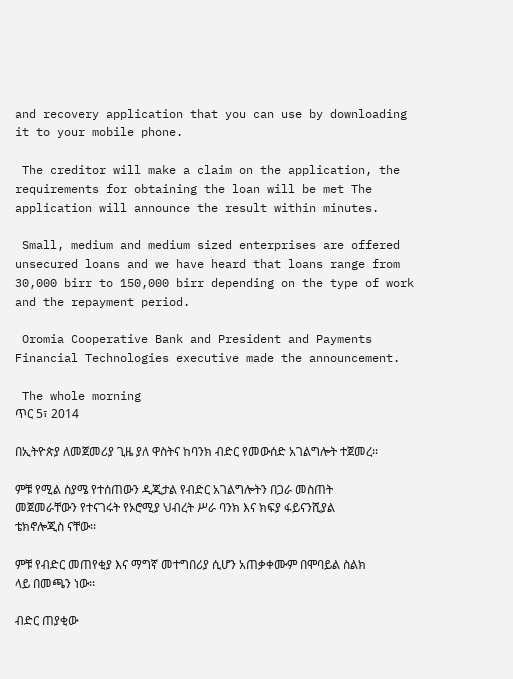and recovery application that you can use by downloading it to your mobile phone.

 The creditor will make a claim on the application, the requirements for obtaining the loan will be met The application will announce the result within minutes.

 Small, medium and medium sized enterprises are offered unsecured loans and we have heard that loans range from 30,000 birr to 150,000 birr depending on the type of work and the repayment period.

 Oromia Cooperative Bank and President and Payments Financial Technologies executive made the announcement.

 The whole morning
ጥር 5፣ 2014

በኢትዮጵያ ለመጀመሪያ ጊዜ ያለ ዋስትና ከባንክ ብድር የመውሰድ አገልግሎት ተጀመረ፡፡

ምቹ የሚል ስያሜ የተሰጠውን ዲጂታል የብድር አገልግሎትን በጋራ መስጠት መጀመራቸውን የተናገሩት የኦሮሚያ ህብረት ሥራ ባንክ እና ክፍያ ፋይናንሺያል ቴክኖሎጂስ ናቸው፡፡

ምቹ የብድር መጠየቂያ እና ማግኛ መተግበሪያ ሲሆን አጠቃቀሙም በሞባይል ስልክ ላይ በመጫን ነው፡፡

ብድር ጠያቂው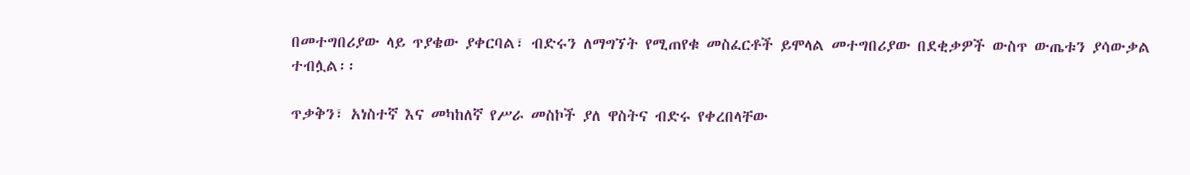በመተግበሪያው ላይ ጥያቄው ያቀርባል፣ ብድሩን ለማግኘት የሚጠየቁ መስፈርቶች ይሞላል መተግበሪያው በደቂቃዎች ውስጥ ውጤቱን ያሳውቃል ተብሏል፡፡

ጥቃቅን፣ አነስተኛ እና መካከለኛ የሥራ መስኮች ያለ ዋስትና ብድሩ የቀረበላቸው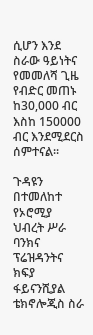ሲሆን እንደ ስራው ዓይነትና የመመለሻ ጊዜ የብድር መጠኑ ከ30,000 ብር እስከ 150000 ብር እንደሚደርስ ሰምተናል፡፡

ጉዳዩን በተመለከተ የኦሮሚያ ህብረት ሥራ ባንክና ፕሬዝዳንትና ክፍያ ፋይናንሺያል ቴክኖሎጂስ ስራ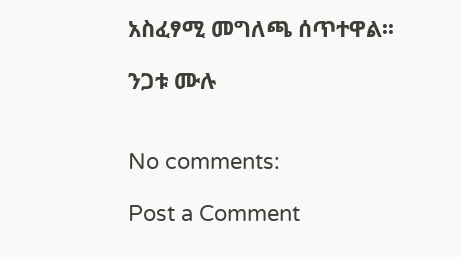አስፈፃሚ መግለጫ ሰጥተዋል፡፡

ንጋቱ ሙሉ


No comments:

Post a Comment